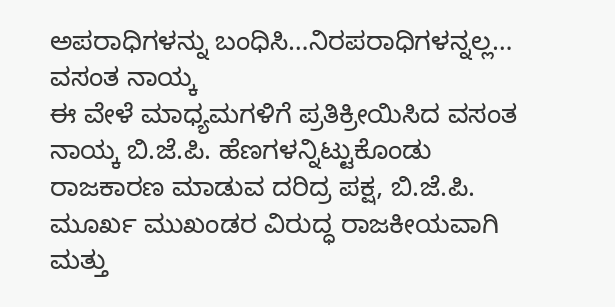ಅಪರಾಧಿಗಳನ್ನು ಬಂಧಿಸಿ…ನಿರಪರಾಧಿಗಳನ್ನಲ್ಲ… ವಸಂತ ನಾಯ್ಕ
ಈ ವೇಳೆ ಮಾಧ್ಯಮಗಳಿಗೆ ಪ್ರತಿಕ್ರೀಯಿಸಿದ ವಸಂತ ನಾಯ್ಕ ಬಿ.ಜೆ.ಪಿ. ಹೆಣಗಳನ್ನಿಟ್ಟುಕೊಂಡು ರಾಜಕಾರಣ ಮಾಡುವ ದರಿದ್ರ ಪಕ್ಷ, ಬಿ.ಜೆ.ಪಿ. ಮೂರ್ಖ ಮುಖಂಡರ ವಿರುದ್ಧ ರಾಜಕೀಯವಾಗಿ ಮತ್ತು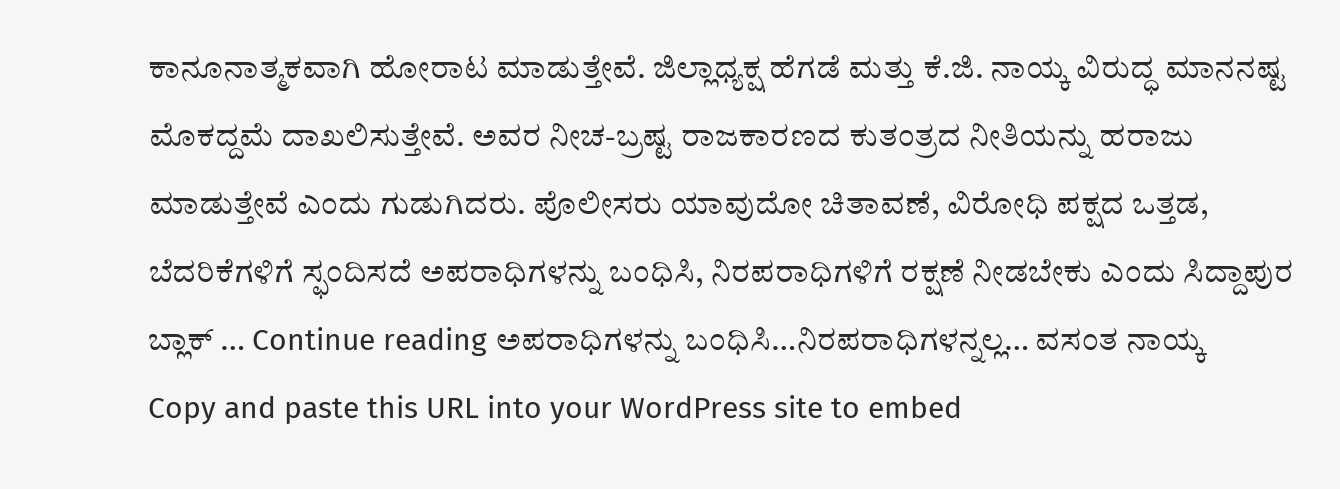ಕಾನೂನಾತ್ಮಕವಾಗಿ ಹೋರಾಟ ಮಾಡುತ್ತೇವೆ. ಜಿಲ್ಲಾಧ್ಯಕ್ಷ ಹೆಗಡೆ ಮತ್ತು ಕೆ.ಜಿ. ನಾಯ್ಕ ವಿರುದ್ಧ ಮಾನನಷ್ಟ ಮೊಕದ್ದಮೆ ದಾಖಲಿಸುತ್ತೇವೆ. ಅವರ ನೀಚ-ಬ್ರಷ್ಟ ರಾಜಕಾರಣದ ಕುತಂತ್ರದ ನೀತಿಯನ್ನು ಹರಾಜು ಮಾಡುತ್ತೇವೆ ಎಂದು ಗುಡುಗಿದರು. ಪೊಲೀಸರು ಯಾವುದೋ ಚಿತಾವಣೆ, ವಿರೋಧಿ ಪಕ್ಷದ ಒತ್ತಡ, ಬೆದರಿಕೆಗಳಿಗೆ ಸ್ಫಂದಿಸದೆ ಅಪರಾಧಿಗಳನ್ನು ಬಂಧಿಸಿ, ನಿರಪರಾಧಿಗಳಿಗೆ ರಕ್ಷಣೆ ನೀಡಬೇಕು ಎಂದು ಸಿದ್ದಾಪುರ ಬ್ಲಾಕ್ … Continue reading ಅಪರಾಧಿಗಳನ್ನು ಬಂಧಿಸಿ…ನಿರಪರಾಧಿಗಳನ್ನಲ್ಲ… ವಸಂತ ನಾಯ್ಕ
Copy and paste this URL into your WordPress site to embed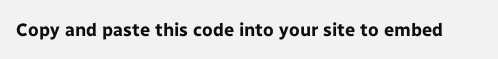Copy and paste this code into your site to embed